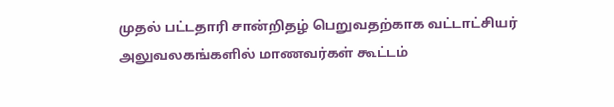முதல் பட்டதாரி சான்றிதழ் பெறுவதற்காக வட்டாட்சியர் அலுவலகங்களில் மாணவர்கள் கூட்டம்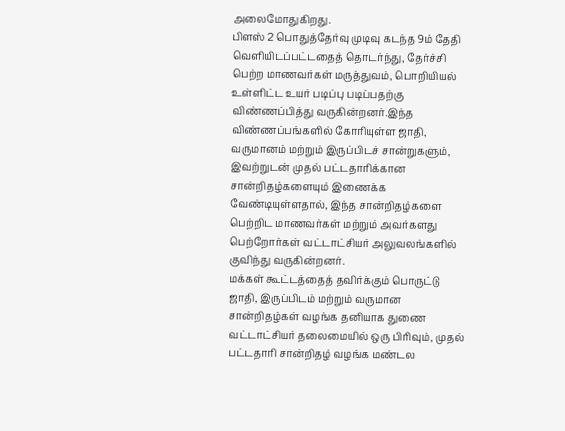அலைமோதுகிறது.
பிளஸ் 2 பொதுத்தேர்வு முடிவு கடந்த 9ம் தேதி வெளியிடப்பட்டதைத் தொடர்ந்து, தேர்ச்சி பெற்ற மாணவர்கள் மருத்துவம், பொறியியல் உள்ளிட்ட உயர் படிப்பு படிப்பதற்கு விண்ணப்பித்து வருகின்றனர்.இந்த விண்ணப்பங்களில் கோரியுள்ள ஜாதி, வருமானம் மற்றும் இருப்பிடச் சான்றுகளும், இவற்றுடன் முதல் பட்டதாரிக்கான சான்றிதழ்களையும் இணைக்க வேண்டியுள்ளதால், இந்த சான்றிதழ்களை பெற்றிட மாணவர்கள் மற்றும் அவர்களது பெற்றோர்கள் வட்டாட்சியர் அலுவலங்களில் குவிந்து வருகின்றனர்.
மக்கள் கூட்டத்தைத் தவிர்க்கும் பொருட்டு ஜாதி, இருப்பிடம் மற்றும் வருமான சான்றிதழ்கள் வழங்க தனியாக துணை வட்டாட்சியர் தலைமையில் ஒரு பிரிவும், முதல் பட்டதாரி சான்றிதழ் வழங்க மண்டல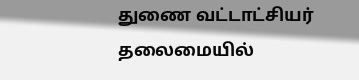துணை வட்டாட்சியர் தலைமையில்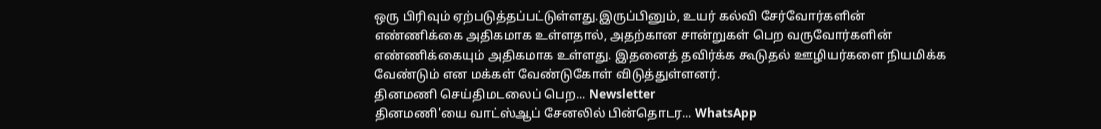ஒரு பிரிவும் ஏற்படுத்தப்பட்டுள்ளது.இருப்பினும், உயர் கல்வி சேர்வோர்களின் எண்ணிக்கை அதிகமாக உள்ளதால், அதற்கான சான்றுகள் பெற வருவோர்களின் எண்ணிக்கையும் அதிகமாக உள்ளது. இதனைத் தவிர்க்க கூடுதல் ஊழியர்களை நியமிக்க வேண்டும் என மக்கள் வேண்டுகோள் விடுத்துள்ளனர்.
தினமணி செய்திமடலைப் பெற... Newsletter
தினமணி'யை வாட்ஸ்ஆப் சேனலில் பின்தொடர... WhatsApp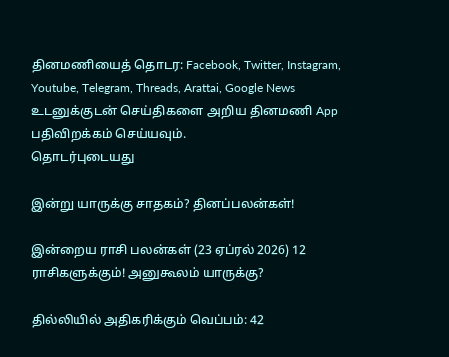தினமணியைத் தொடர: Facebook, Twitter, Instagram, Youtube, Telegram, Threads, Arattai, Google News
உடனுக்குடன் செய்திகளை அறிய தினமணி App பதிவிறக்கம் செய்யவும்.
தொடர்புடையது

இன்று யாருக்கு சாதகம்? தினப்பலன்கள்!

இன்றைய ராசி பலன்கள் (23 ஏப்ரல் 2026) 12 ராசிகளுக்கும்! அனுகூலம் யாருக்கு?

தில்லியில் அதிகரிக்கும் வெப்பம்: 42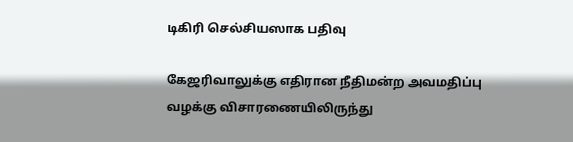டிகிரி செல்சியஸாக பதிவு

கேஜரிவாலுக்கு எதிரான நீதிமன்ற அவமதிப்பு வழக்கு விசாரணையிலிருந்து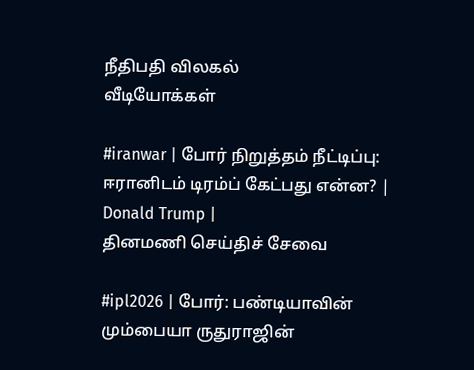நீதிபதி விலகல்
வீடியோக்கள்

#iranwar | போர் நிறுத்தம் நீட்டிப்பு: ஈரானிடம் டிரம்ப் கேட்பது என்ன? | Donald Trump |
தினமணி செய்திச் சேவை

#ipl2026 | போர்: பண்டியாவின் மும்பையா ருதுராஜின்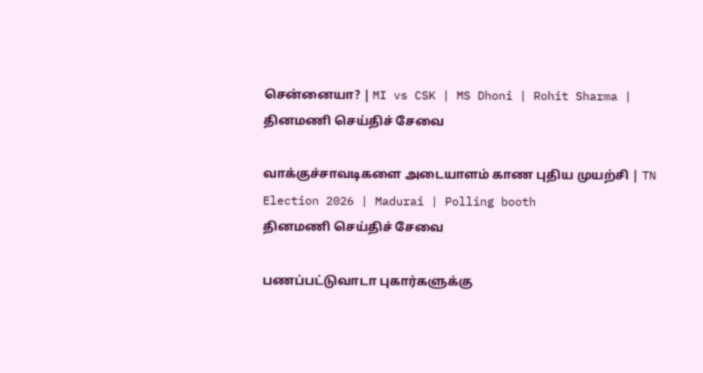சென்னையா? | MI vs CSK | MS Dhoni | Rohit Sharma |
தினமணி செய்திச் சேவை

வாக்குச்சாவடிகளை அடையாளம் காண புதிய முயற்சி | TN Election 2026 | Madurai | Polling booth
தினமணி செய்திச் சேவை

பணப்பட்டுவாடா புகார்களுக்கு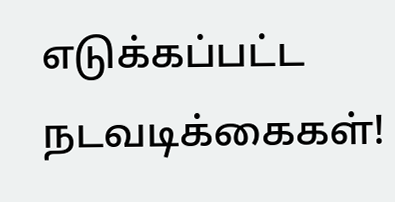எடுக்கப்பட்ட நடவடிக்கைகள்!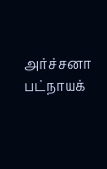அர்ச்சனா பட்நாயக்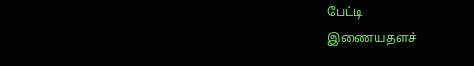பேட்டி
இணையதளச்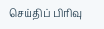செய்திப் பிரிவு